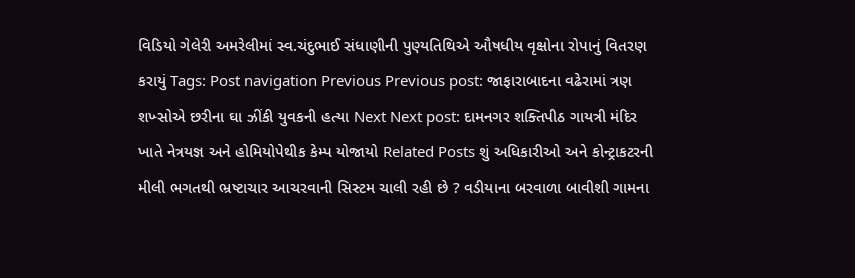વિડિયો ગેલેરી અમરેલીમાં સ્વ.ચંદુભાઈ સંધાણીની પુણ્યતિથિએ ઔષધીય વૃક્ષોના રોપાનું વિતરણ કરાયું Tags: Post navigation Previous Previous post: જાફારાબાદના વઢેરામાં ત્રણ શખ્સોએ છરીના ઘા ઝીંકી યુવકની હત્યા Next Next post: દામનગર શક્તિપીઠ ગાયત્રી મંદિર ખાતે નેત્રયજ્ઞ અને હોમિયોપેથીક કેમ્પ યોજાયો Related Posts શું અધિકારીઓ અને કોન્ટ્રાકટરની મીલી ભગતથી ભ્રષ્ટાચાર આચરવાની સિસ્ટમ ચાલી રહી છે ? વડીયાના બરવાળા બાવીશી ગામના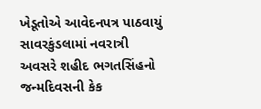ખેડૂતોએ આવેદનપત્ર પાઠવાયું સાવરકુંડલામાં નવરાત્રી અવસરે શહીદ ભગતસિંહનો જન્મદિવસની કેક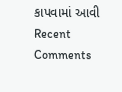કાપવામાં આવી
Recent Comments